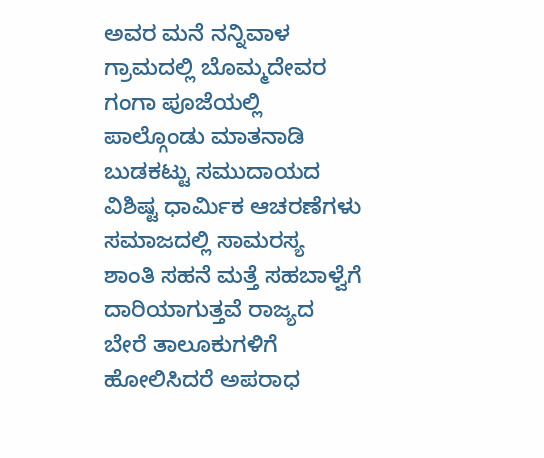ಅವರ ಮನೆ ನನ್ನಿವಾಳ ಗ್ರಾಮದಲ್ಲಿ ಬೊಮ್ಮದೇವರ ಗಂಗಾ ಪೂಜೆಯಲ್ಲಿ ಪಾಲ್ಗೊಂಡು ಮಾತನಾಡಿ ಬುಡಕಟ್ಟು ಸಮುದಾಯದ ವಿಶಿಷ್ಟ ಧಾರ್ಮಿಕ ಆಚರಣೆಗಳು ಸಮಾಜದಲ್ಲಿ ಸಾಮರಸ್ಯ ಶಾಂತಿ ಸಹನೆ ಮತ್ತೆ ಸಹಬಾಳ್ವೆಗೆ ದಾರಿಯಾಗುತ್ತವೆ ರಾಜ್ಯದ ಬೇರೆ ತಾಲೂಕುಗಳಿಗೆ ಹೋಲಿಸಿದರೆ ಅಪರಾಧ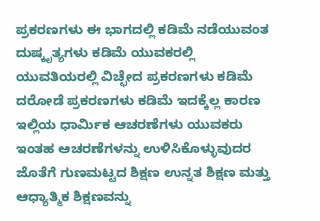ಪ್ರಕರಣಗಳು ಈ ಭಾಗದಲ್ಲಿ ಕಡಿಮೆ ನಡೆಯುವಂತ ದುಷ್ಕೃತ್ಯಗಳು ಕಡಿಮೆ ಯುವಕರಲ್ಲಿ ಯುವತಿಯರಲ್ಲಿ ವಿಚ್ಛೇದ ಪ್ರಕರಣಗಳು ಕಡಿಮೆ ದರೋಡೆ ಪ್ರಕರಣಗಳು ಕಡಿಮೆ ಇದಕ್ಕೆಲ್ಲ ಕಾರಣ ಇಲ್ಲಿಯ ಧಾರ್ಮಿಕ ಆಚರಣೆಗಳು ಯುವಕರು ಇಂತಹ ಆಚರಣೆಗಳನ್ನು ಉಳಿಸಿಕೊಳ್ಳುವುದರ ಜೊತೆಗೆ ಗುಣಮಟ್ಟದ ಶಿಕ್ಷಣ ಉನ್ನತ ಶಿಕ್ಷಣ ಮತ್ತು ಆಧ್ಯಾತ್ಮಿಕ ಶಿಕ್ಷಣವನ್ನು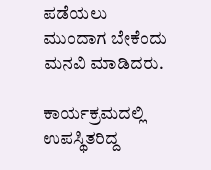ಪಡೆಯಲು ಮುಂದಾಗ ಬೇಕೆಂದು ಮನವಿ ಮಾಡಿದರು.

ಕಾರ್ಯಕ್ರಮದಲ್ಲಿ ಉಪಸ್ಥಿತರಿದ್ದ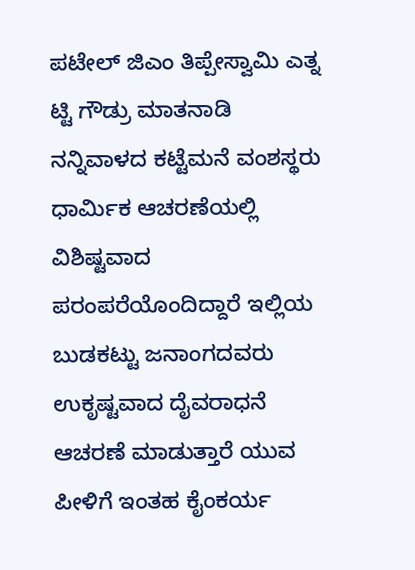ಪಟೇಲ್ ಜಿಎಂ ತಿಪ್ಪೇಸ್ವಾಮಿ ಎತ್ನ ಟ್ಟಿ ಗೌಡ್ರು ಮಾತನಾಡಿ ನನ್ನಿವಾಳದ ಕಟ್ಟೆಮನೆ ವಂಶಸ್ಥರು ಧಾರ್ಮಿಕ ಆಚರಣೆಯಲ್ಲಿ ವಿಶಿಷ್ಟವಾದ ಪರಂಪರೆಯೊಂದಿದ್ದಾರೆ ಇಲ್ಲಿಯ ಬುಡಕಟ್ಟು ಜನಾಂಗದವರು ಉಕೃಷ್ಟವಾದ ದೈವರಾಧನೆ ಆಚರಣೆ ಮಾಡುತ್ತಾರೆ ಯುವ ಪೀಳಿಗೆ ಇಂತಹ ಕೈಂಕರ್ಯ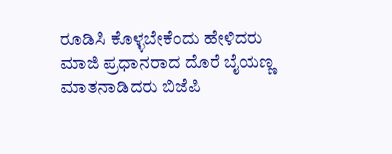ರೂಡಿಸಿ ಕೊಳ್ಳಬೇಕೆಂದು ಹೇಳಿದರು
ಮಾಜಿ ಪ್ರಧಾನರಾದ ದೊರೆ ಬೈಯಣ್ಣ ಮಾತನಾಡಿದರು ಬಿಜೆಪಿ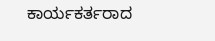ಕಾರ್ಯಕರ್ತರಾದ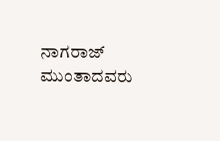ನಾಗರಾಜ್ ಮುಂತಾದವರು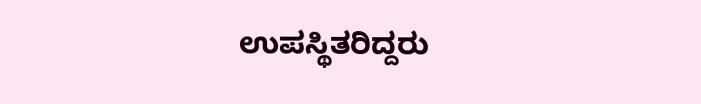ಉಪಸ್ಥಿತರಿದ್ದರು